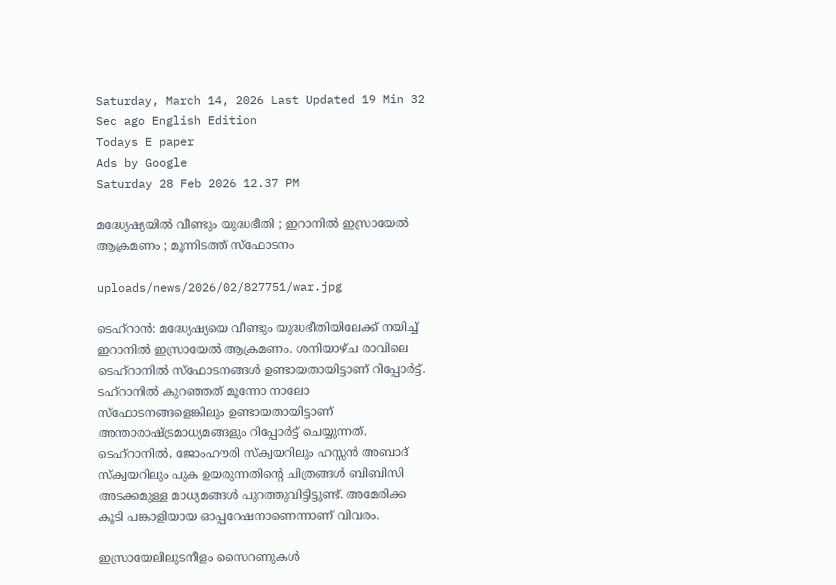Saturday, March 14, 2026 Last Updated 19 Min 32 Sec ago English Edition
Todays E paper
Ads by Google
Saturday 28 Feb 2026 12.37 PM

മദ്ധ്യേഷ്യയില്‍ വീണ്ടും യുദ്ധഭീതി ; ഇറാനില്‍ ഇസ്രായേല്‍ ആക്രമണം ; മൂന്നിടത്ത് സ്‌ഫോടനം

uploads/news/2026/02/827751/war.jpg

ടെഹ്‌റാന്‍: മദ്ധ്യേഷ്യയെ വീണ്ടും യുദ്ധഭീതിയിലേക്ക് നയിച്ച് ഇറാനില്‍ ഇസ്രായേല്‍ ആക്രമണം. ശനിയാഴ്ച രാവിലെ ടെഹ്റാനില്‍ സ്ഫോടനങ്ങള്‍ ഉണ്ടായതായിട്ടാണ് റിപ്പോര്‍ട്ട്. ടഹ്റാനില്‍ കുറഞ്ഞത് മൂന്നോ നാലോ സ്ഫോടനങ്ങളെങ്കിലും ഉണ്ടായതായിട്ടാണ് അന്താരാഷ്ട്രമാധ്യമങ്ങളും റിപ്പോര്‍ട്ട് ചെയ്യുന്നത്. ടെഹ്റാനില്‍, ജോംഹൗരി സ്‌ക്വയറിലും ഹസ്സന്‍ അബാദ് സ്‌ക്വയറിലും പുക ഉയരുന്നതിന്റെ ചിത്രങ്ങള്‍ ബിബിസി അടക്കമുള്ള മാധ്യമങ്ങള്‍ പുറത്തുവിട്ടിട്ടുണ്ട്. അമേരിക്ക കൂടി പങ്കാളിയായ ഓപ്പറേഷനാണെന്നാണ് വിവരം.

ഇസ്രായേലിലുടനീളം സൈറണുകള്‍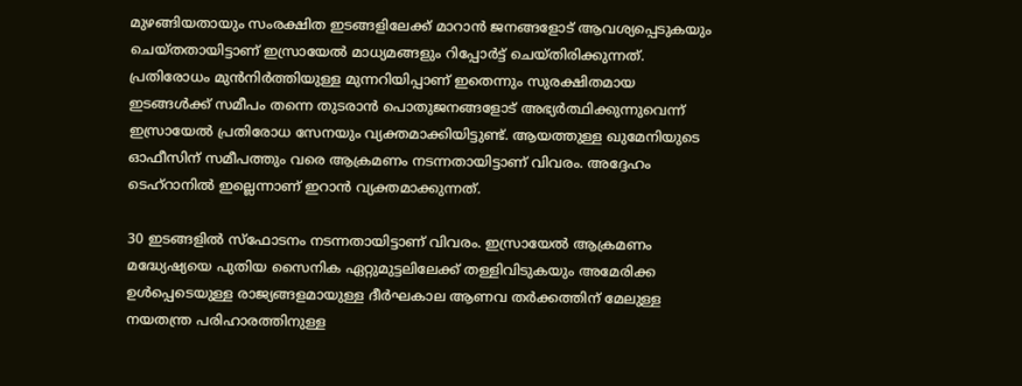മുഴങ്ങിയതായും സംരക്ഷിത ഇടങ്ങളിലേക്ക് മാറാന്‍ ജനങ്ങളോട് ആവശ്യപ്പെടുകയും ചെയ്തതായിട്ടാണ് ഇസ്രായേല്‍ മാധ്യമങ്ങളും റിപ്പോര്‍ട്ട് ചെയ്തിരിക്കുന്നത്. പ്രതിരോധം മുന്‍നിര്‍ത്തിയുള്ള മുന്നറിയിപ്പാണ് ഇതെന്നും സുരക്ഷിതമായ ഇടങ്ങള്‍ക്ക് സമീപം തന്നെ തുടരാന്‍ പൊതുജനങ്ങളോട് അഭ്യര്‍ത്ഥിക്കുന്നുവെന്ന് ഇസ്രായേല്‍ പ്രതിരോധ സേനയും വ്യക്തമാക്കിയിട്ടുണ്ട്. ആയത്തുള്ള ഖുമേനിയുടെ ഓഫീസിന് സമീപത്തും വരെ ആക്രമണം നടന്നതായിട്ടാണ് വിവരം. അദ്ദേഹം ടെഹ്റാനില്‍ ഇല്ലെന്നാണ് ഇറാന്‍ വ്യക്തമാക്കുന്നത്.

30 ഇടങ്ങളില്‍ സ്ഫോടനം നടന്നതായിട്ടാണ് വിവരം. ഇസ്രായേല്‍ ആക്രമണം മദ്ധ്യേഷ്യയെ പുതിയ സൈനിക ഏറ്റുമുട്ടലിലേക്ക് തള്ളിവിടുകയും അമേരിക്ക ഉള്‍പ്പെടെയുള്ള രാജ്യങ്ങളമായുള്ള ദീര്‍ഘകാല ആണവ തര്‍ക്കത്തിന് മേലുള്ള നയതന്ത്ര പരിഹാരത്തിനുള്ള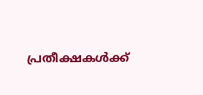പ്രതീക്ഷകള്‍ക്ക്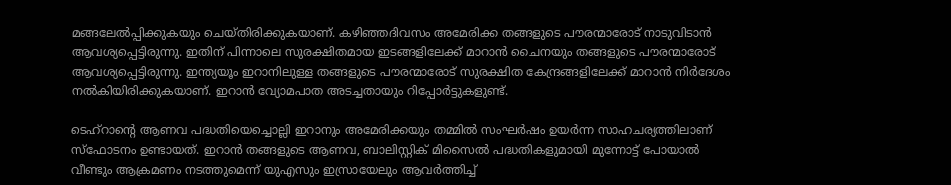മങ്ങലേല്‍പ്പിക്കുകയും ചെയ്തിരിക്കുകയാണ്. കഴിഞ്ഞദിവസം അമേരിക്ക തങ്ങളുടെ പൗരന്മാരോട് നാടുവിടാന്‍ ആവശ്യപ്പെട്ടിരുന്നു. ഇതിന് പിന്നാലെ സുരക്ഷിതമായ ഇടങ്ങളിലേക്ക് മാറാന്‍ ചൈനയും തങ്ങളുടെ പൗരന്മാരോട് ആവശ്യപ്പെട്ടിരുന്നു. ഇന്ത്യയൂം ഇറാനിലുള്ള തങ്ങളുടെ പൗരന്മാരോട് സുരക്ഷിത കേന്ദ്രങ്ങളിലേക്ക് മാറാന്‍ നിര്‍ദേശം നല്‍കിയിരിക്കുകയാണ്. ഇറാന്‍ വ്യോമപാത അടച്ചതായും റിപ്പോര്‍ട്ടുകളുണ്ട്.

ടെഹ്‌റാന്റെ ആണവ പദ്ധതിയെച്ചൊല്ലി ഇറാനും അമേരിക്കയും തമ്മിൽ സംഘർഷം ഉയർന്ന സാഹചര്യത്തിലാണ് സ്‌ഫോടനം ഉണ്ടായത്. ഇറാൻ തങ്ങളുടെ ആണവ, ബാലിസ്റ്റിക് മിസൈൽ പദ്ധതികളുമായി മുന്നോട്ട് പോയാൽ വീണ്ടും ആക്രമണം നടത്തുമെന്ന് യുഎസും ഇസ്രായേലും ആവർത്തിച്ച്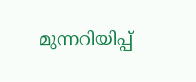മുന്നറിയിപ്പ്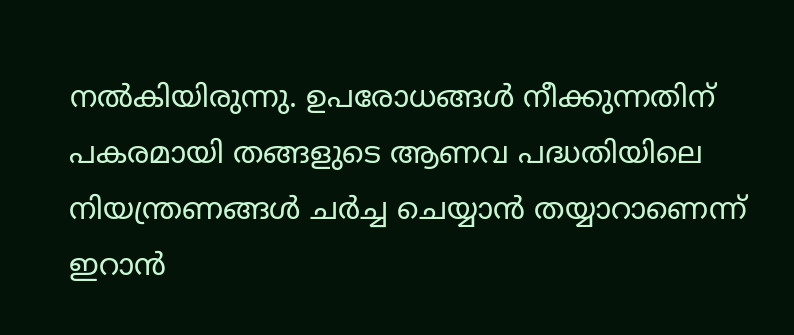നൽകിയിരുന്നു. ഉപരോധങ്ങൾ നീക്കുന്നതിന് പകരമായി തങ്ങളുടെ ആണവ പദ്ധതിയിലെ നിയന്ത്രണങ്ങൾ ചർച്ച ചെയ്യാൻ തയ്യാറാണെന്ന് ഇറാൻ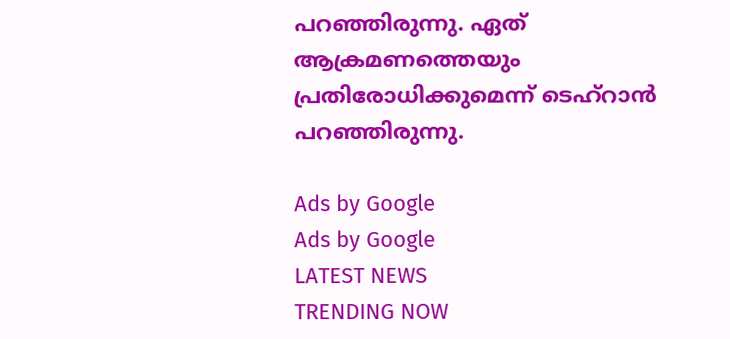പറഞ്ഞിരുന്നു. ഏത് ആക്രമണത്തെയും പ്രതിരോധിക്കുമെന്ന് ടെഹ്‌റാൻ പറഞ്ഞിരുന്നു.

Ads by Google
Ads by Google
LATEST NEWS
TRENDING NOW